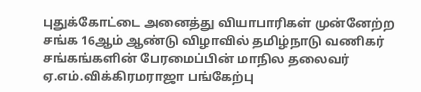புதுக்கோட்டை அனைத்து வியாபாரிகள் முன்னேற்ற சங்க 16ஆம் ஆண்டு விழாவில் தமிழ்நாடு வணிகர் சங்கங்களின் பேரமைப்பின் மாநில தலைவர் ஏ.எம்.விக்கிரமராஜா பங்கேற்பு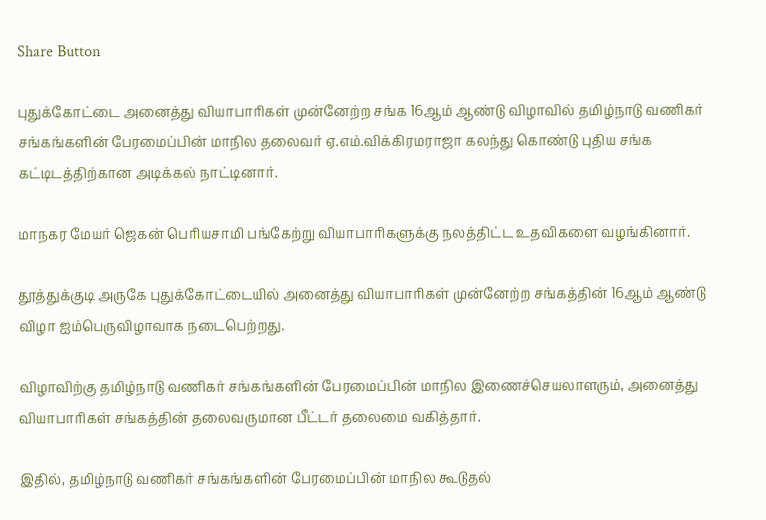Share Button

புதுக்கோட்டை அனைத்து வியாபாரிகள் முன்னேற்ற சங்க 16ஆம் ஆண்டு விழாவில் தமிழ்நாடு வணிகர் சங்கங்களின் பேரமைப்பின் மாநில தலைவர் ஏ.எம்.விக்கிரமராஜா கலந்து கொண்டு புதிய சங்க கட்டிடத்திற்கான அடிக்கல் நாட்டினார்.

மாநகர மேயர் ஜெகன் பெரியசாமி பங்கேற்று வியாபாரிகளுக்கு நலத்திட்ட உதவிகளை வழங்கினார்.

தூத்துக்குடி அருகே புதுக்கோட்டையில் அனைத்து வியாபாரிகள் முன்னேற்ற சங்கத்தின் 16ஆம் ஆண்டு விழா ஐம்பெருவிழாவாக நடைபெற்றது.

விழாவிற்கு தமிழ்நாடு வணிகர் சங்கங்களின் பேரமைப்பின் மாநில இணைச்செயலாளரும், அனைத்து வியாபாரிகள் சங்கத்தின் தலைவருமான பீட்டர் தலைமை வகித்தார்.

இதில், தமிழ்நாடு வணிகர் சங்கங்களின் பேரமைப்பின் மாநில கூடுதல்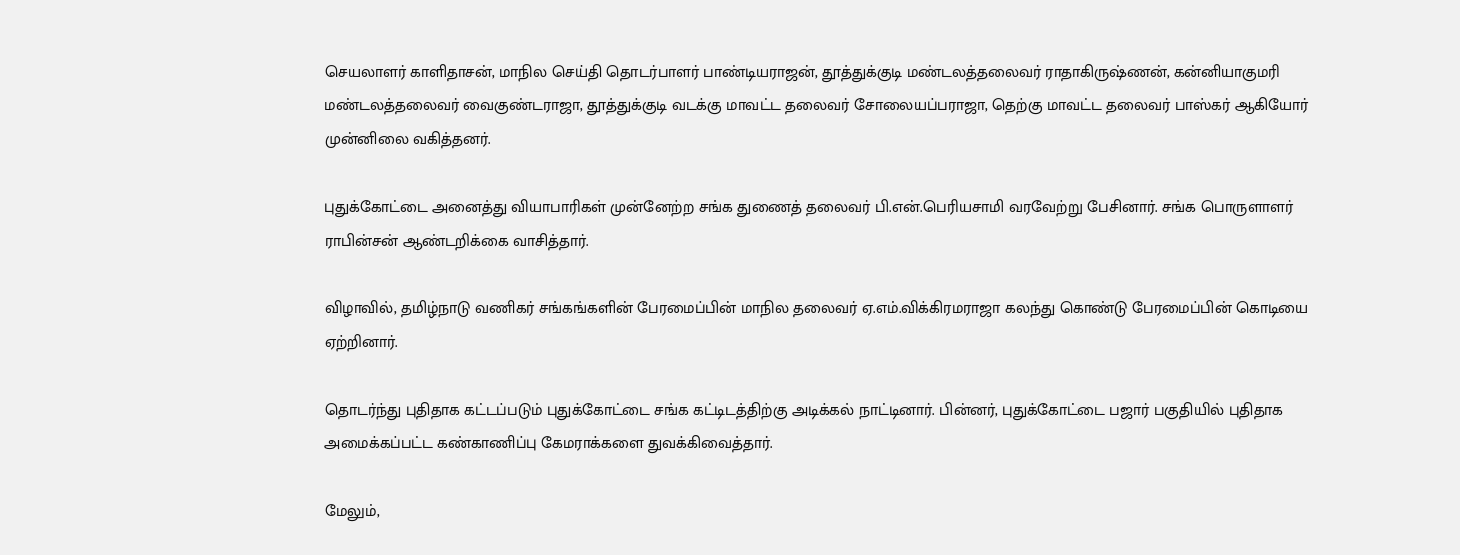செயலாளர் காளிதாசன், மாநில செய்தி தொடர்பாளர் பாண்டியராஜன், தூத்துக்குடி மண்டலத்தலைவர் ராதாகிருஷ்ணன், கன்னியாகுமரி மண்டலத்தலைவர் வைகுண்டராஜா, தூத்துக்குடி வடக்கு மாவட்ட தலைவர் சோலையப்பராஜா, தெற்கு மாவட்ட தலைவர் பாஸ்கர் ஆகியோர் முன்னிலை வகித்தனர்.

புதுக்கோட்டை அனைத்து வியாபாரிகள் முன்னேற்ற சங்க துணைத் தலைவர் பி.என்.பெரியசாமி வரவேற்று பேசினார். சங்க பொருளாளர் ராபின்சன் ஆண்டறிக்கை வாசித்தார்.

விழாவில், தமிழ்நாடு வணிகர் சங்கங்களின் பேரமைப்பின் மாநில தலைவர் ஏ.எம்.விக்கிரமராஜா கலந்து கொண்டு பேரமைப்பின் கொடியை ஏற்றினார்.

தொடர்ந்து புதிதாக கட்டப்படும் புதுக்கோட்டை சங்க கட்டிடத்திற்கு அடிக்கல் நாட்டினார். பின்னர், புதுக்கோட்டை பஜார் பகுதியில் புதிதாக அமைக்கப்பட்ட கண்காணிப்பு கேமராக்களை துவக்கிவைத்தார்.

மேலும்,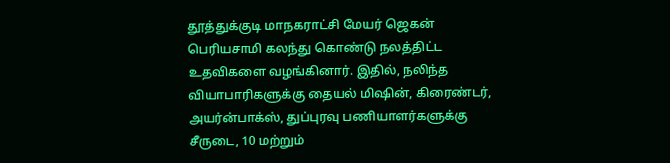தூத்துக்குடி மாநகராட்சி மேயர் ஜெகன் பெரியசாமி கலந்து கொண்டு நலத்திட்ட உதவிகளை வழங்கினார். இதில், நலிந்த வியாபாரிகளுக்கு தையல் மிஷின், கிரைண்டர், அயர்ன்பாக்ஸ், துப்புரவு பணியாளர்களுக்கு சீருடை, 10 மற்றும்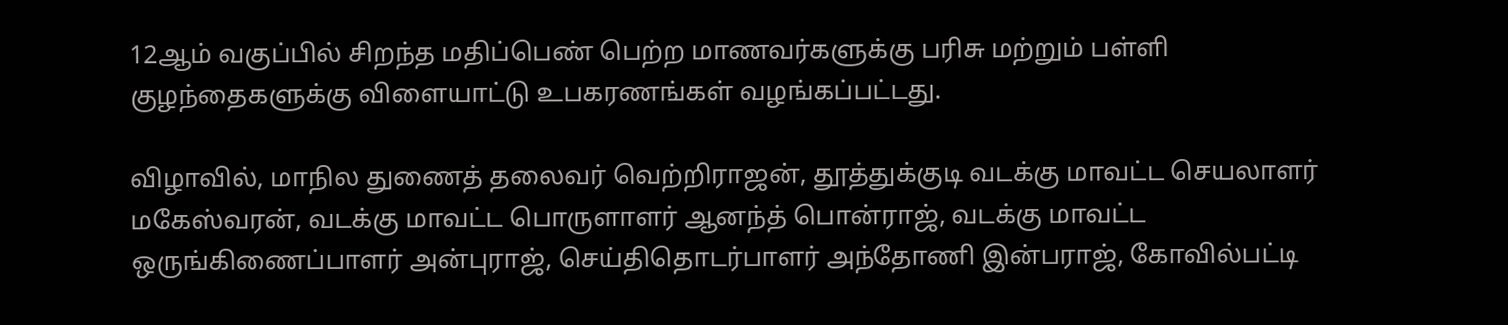12ஆம் வகுப்பில் சிறந்த மதிப்பெண் பெற்ற மாணவர்களுக்கு பரிசு மற்றும் பள்ளி குழந்தைகளுக்கு விளையாட்டு உபகரணங்கள் வழங்கப்பட்டது.

விழாவில், மாநில துணைத் தலைவர் வெற்றிராஜன், தூத்துக்குடி வடக்கு மாவட்ட செயலாளர் மகேஸ்வரன், வடக்கு மாவட்ட பொருளாளர் ஆனந்த் பொன்ராஜ், வடக்கு மாவட்ட ஒருங்கிணைப்பாளர் அன்புராஜ், செய்திதொடர்பாளர் அந்தோணி இன்பராஜ், கோவில்பட்டி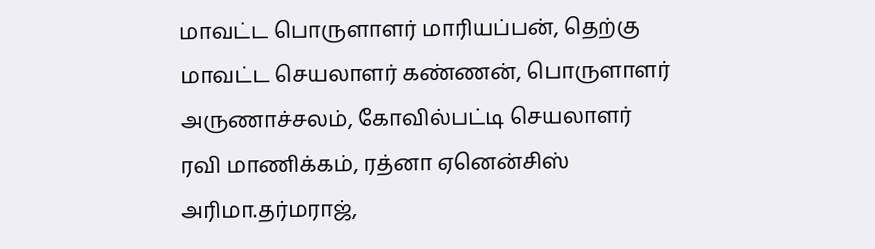மாவட்ட பொருளாளர் மாரியப்பன், தெற்கு மாவட்ட செயலாளர் கண்ணன், பொருளாளர் அருணாச்சலம், கோவில்பட்டி செயலாளர் ரவி மாணிக்கம், ரத்னா ஏனென்சிஸ் அரிமா.தர்மராஜ்,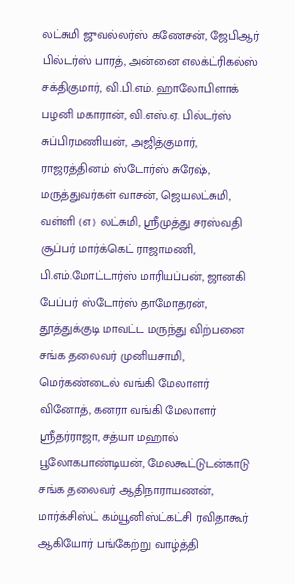லட்சுமி ஜுவல்லர்ஸ் கணேசன், ஜேபிஆர் பில்டர்ஸ் பாரத், அன்னை எலக்ட்ரிகல்ஸ் சக்திகுமார், வி.பி.எம். ஹாலோபிளாக் பழனி மகாரான், வி.எஸ்.ஏ. பில்டர்ஸ் சுப்பிரமணியன், அஜித்குமார், ராஜரத்தினம் ஸ்டோர்ஸ் சுரேஷ், மருத்துவர்கள் வாசன், ஜெயலட்சுமி, வள்ளி (எ) லட்சுமி, ஸ்ரீமுத்து சரஸ்வதி சூப்பர் மார்க்கெட் ராஜாமணி, பி.எம்.மோட்டார்ஸ் மாரியப்பன், ஜானகி பேப்பர் ஸ்டோர்ஸ் தாமோதரன், தூத்துக்குடி மாவட்ட மருந்து விற்பனை சங்க தலைவர் முனியசாமி, மெர்கண்டைல் வங்கி மேலாளர் வினோத், கனரா வங்கி மேலாளர் ஸ்ரீதர்ராஜா, சத்யா மஹால் பூலோகபாண்டியன், மேலகூட்டுடன்காடு சங்க தலைவர் ஆதிநாராயணன், மார்க்சிஸ்ட் கம்யூனிஸ்ட்கட்சி ரவிதாகூர் ஆகியோர் பங்கேற்று வாழ்த்தி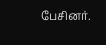பேசினர்.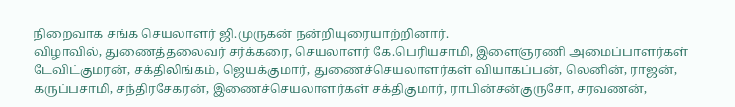நிறைவாக சங்க செயலாளர் ஜி.முருகன் நன்றியுரையாற்றினார்.
விழாவில், துணைத்தலைவர் சர்க்கரை, செயலாளர் கே.பெரியசாமி, இளைஞரணி அமைப்பாளர்கள் டேவிட்குமரன், சக்திலிங்கம், ஜெயக்குமார், துணைச்செயலாளர்கள் வியாகப்பன், லெனின், ராஜன், கருப்பசாமி, சந்திரசேகரன், இணைச்செயலாளர்கள் சக்திகுமார், ராபின்சன்குருசோ, சரவணன்,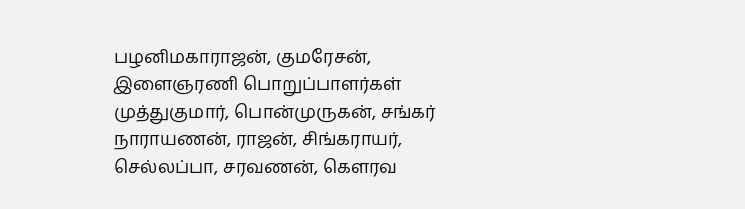பழனிமகாராஜன், குமரேசன், இளைஞரணி பொறுப்பாளர்கள் முத்துகுமார், பொன்முருகன், சங்கர் நாராயணன், ராஜன், சிங்கராயர், செல்லப்பா, சரவணன், கௌரவ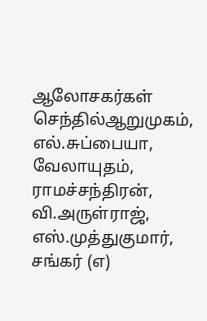ஆலோசகர்கள் செந்தில்ஆறுமுகம், எல்.சுப்பையா, வேலாயுதம், ராமச்சந்திரன், வி.அருள்ராஜ், எஸ்.முத்துகுமார், சங்கர் (எ)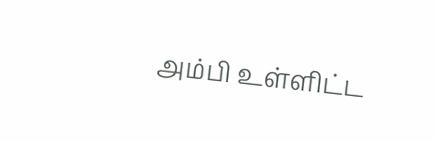அம்பி உள்ளிட்ட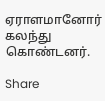ஏராளமானோர் கலந்து கொண்டனர்.

Share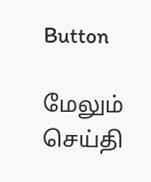Button

மேலும் செய்தி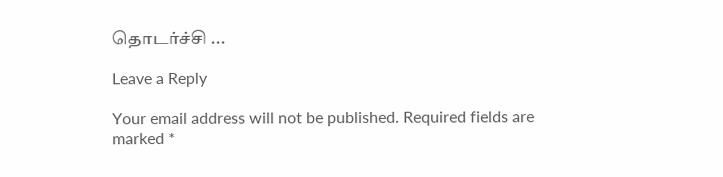தொடர்ச்சி ...

Leave a Reply

Your email address will not be published. Required fields are marked *